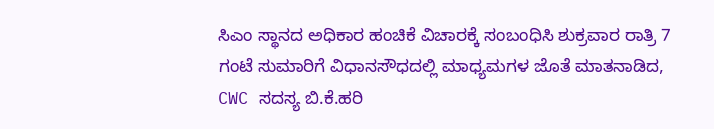ಸಿಎಂ ಸ್ಥಾನದ ಅಧಿಕಾರ ಹಂಚಿಕೆ ವಿಚಾರಕ್ಕೆ ಸಂಬಂಧಿಸಿ ಶುಕ್ರವಾರ ರಾತ್ರಿ 7 ಗಂಟೆ ಸುಮಾರಿಗೆ ವಿಧಾನಸೌಧದಲ್ಲಿ ಮಾಧ್ಯಮಗಳ ಜೊತೆ ಮಾತನಾಡಿದ, CWC ಸದಸ್ಯ ಬಿ.ಕೆ.ಹರಿ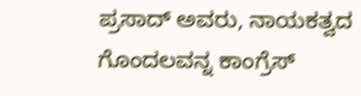ಪ್ರಸಾದ್ ಅವರು, ನಾಯಕತ್ವದ ಗೊಂದಲವನ್ನ ಕಾಂಗ್ರೆಸ್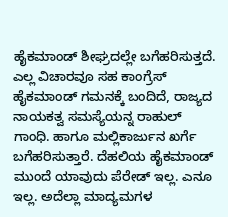ಹೈಕಮಾಂಡ್ ಶೀಘ್ರದಲ್ಲೇ ಬಗೆಹರಿಸುತ್ತದೆ. ಎಲ್ಲ ವಿಚಾರವೂ ಸಹ ಕಾಂಗ್ರೆಸ್ ಹೈಕಮಾಂಡ್ ಗಮನಕ್ಕೆ ಬಂದಿದೆ, ರಾಜ್ಯದ ನಾಯಕತ್ವ ಸಮಸ್ಯೆಯನ್ನ ರಾಹುಲ್ ಗಾಂಧಿ. ಹಾಗೂ ಮಲ್ಲಿಕಾರ್ಜುನ ಖರ್ಗೆ ಬಗೆಹರಿಸುತ್ತಾರೆ. ದೆಹಲಿಯ ಹೈಕಮಾಂಡ್ ಮುಂದೆ ಯಾವುದು ಪೆರೇಡ್ ಇಲ್ಲ. ಎನೂ ಇಲ್ಲ. ಅದೆಲ್ಲಾ ಮಾದ್ಯಮಗಳ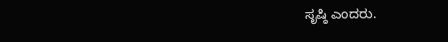ಸೃಷ್ಠಿ ಎಂದರು.